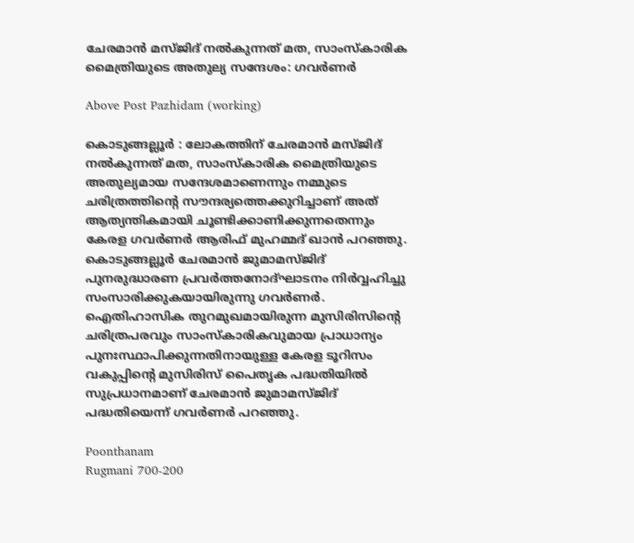ചേരമാൻ മസ്ജിദ് നൽകുന്നത് മത, സാംസ്‌കാരിക മൈത്രിയുടെ അതുല്യ സന്ദേശം: ഗവർണർ

Above Post Pazhidam (working)

കൊടുങ്ങല്ലൂര്‍ : ലോകത്തിന് ചേരമാൻ മസ്ജിദ് നൽകുന്നത് മത, സാംസ്‌കാരിക മൈത്രിയുടെ അതുല്യമായ സന്ദേശമാണെന്നും നമ്മുടെ ചരിത്രത്തിന്റെ സൗന്ദര്യത്തെക്കുറിച്ചാണ് അത് ആത്യന്തികമായി ചൂണ്ടിക്കാണിക്കുന്നതെന്നും കേരള ഗവർണർ ആരിഫ് മുഹമ്മദ് ഖാൻ പറഞ്ഞു. കൊടുങ്ങല്ലൂർ ചേരമാൻ ജുമാമസ്ജിദ് പുനരുദ്ധാരണ പ്രവർത്തനോദ്ഘാടനം നിർവ്വഹിച്ചു സംസാരിക്കുകയായിരുന്നു ഗവർണർ. ഐതിഹാസിക തുറമുഖമായിരുന്ന മുസിരിസിന്റെ ചരിത്രപരവും സാംസ്‌കാരികവുമായ പ്രാധാന്യം പുനഃസ്ഥാപിക്കുന്നതിനായുള്ള കേരള ടൂറിസം വകുപ്പിന്റെ മുസിരിസ് പൈതൃക പദ്ധതിയിൽ സുപ്രധാനമാണ് ചേരമാൻ ജുമാമസ്ജിദ് പദ്ധതിയെന്ന് ഗവർണർ പറഞ്ഞു.

Poonthanam
Rugmani 700-200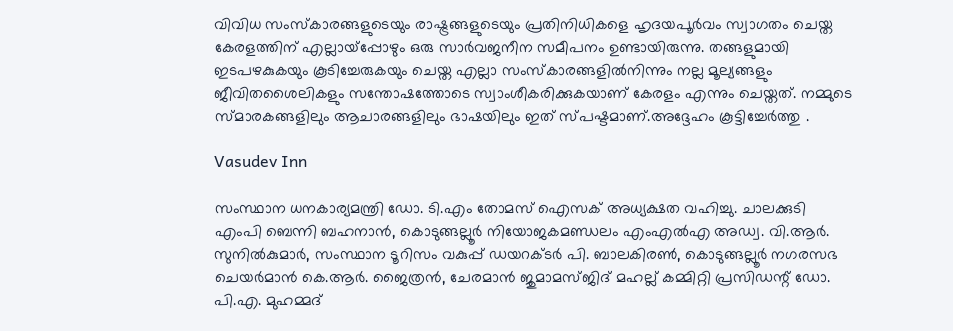വിവിധ സംസ്‌കാരങ്ങളുടെയും രാഷ്ട്രങ്ങളുടെയും പ്രതിനിധികളെ ഹൃദയപൂർവം സ്വാഗതം ചെയ്ത കേരളത്തിന് എല്ലായ്‌പ്പോഴും ഒരു സാർവജനീന സമീപനം ഉണ്ടായിരുന്നു. തങ്ങളുമായി ഇടപഴകുകയും കൂടിച്ചേരുകയും ചെയ്ത എല്ലാ സംസ്‌കാരങ്ങളിൽനിന്നും നല്ല മൂല്യങ്ങളും ജീവിതശൈലികളും സന്തോഷത്തോടെ സ്വാംശീകരിക്കുകയാണ് കേരളം എന്നും ചെയ്തത്. നമ്മുടെ സ്മാരകങ്ങളിലും ആചാരങ്ങളിലും ഭാഷയിലും ഇത് സ്പഷ്ടമാണ്.അദ്ദേഹം കൂട്ടിച്ചേര്‍ത്തു .

Vasudev Inn

സംസ്ഥാന ധനകാര്യമന്ത്രി ഡോ. ടി.എം തോമസ് ഐസക് അധ്യക്ഷത വഹിച്ചു. ചാലക്കുടി എംപി ബെന്നി ബഹനാൻ, കൊടുങ്ങല്ലൂർ നിയോജകമണ്ഡലം എംഎൽഎ അഡ്വ. വി.ആർ. സുനിൽകുമാർ, സംസ്ഥാന ടൂറിസം വകുപ്പ് ഡയറക്ടർ പി. ബാലകിരൺ, കൊടുങ്ങല്ലൂർ നഗരസഭ ചെയർമാൻ കെ.ആർ. ജൈത്രൻ, ചേരമാൻ ജുമാമസ്ജിദ് മഹല്ല് കമ്മിറ്റി പ്രസിഡന്റ് ഡോ. പി.എ. മുഹമ്മദ്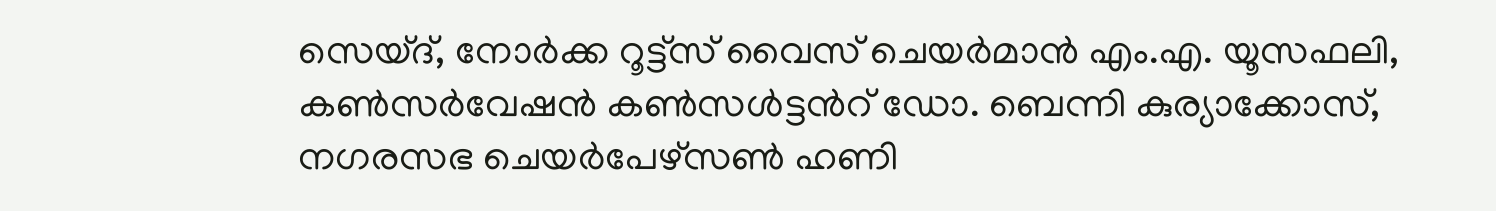സെയ്ദ്, നോർക്ക റൂട്ട്സ് വൈസ് ചെയർമാൻ എം.എ. യൂസഫലി, കൺസർവേഷൻ കൺസൾട്ടൻറ് ഡോ. ബെന്നി കുര്യാക്കോസ്, നഗരസഭ ചെയർപേഴ്സൺ ഹണി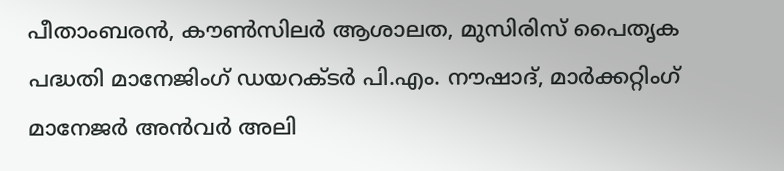പീതാംബരൻ, കൗൺസിലർ ആശാലത, മുസിരിസ് പൈതൃക പദ്ധതി മാനേജിംഗ് ഡയറക്ടർ പി.എം. നൗഷാദ്, മാർക്കറ്റിംഗ് മാനേജർ അൻവർ അലി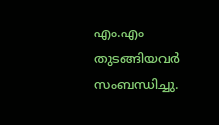എം.എം തുടങ്ങിയവർ സംബന്ധിച്ചു.